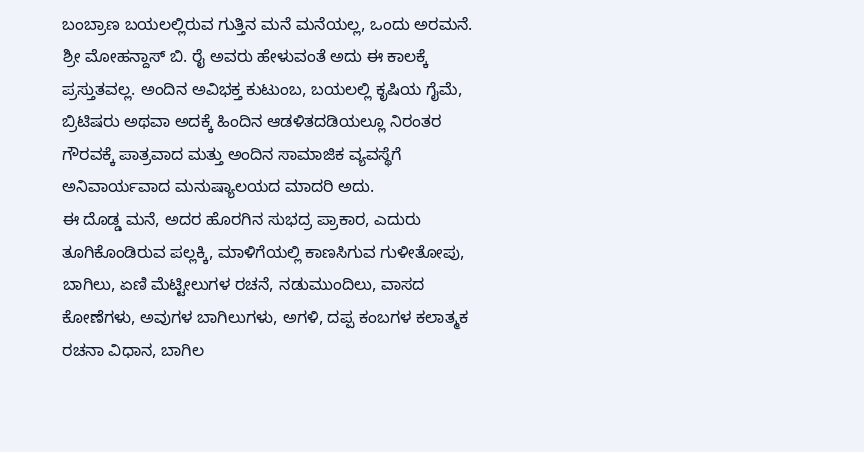ಬಂಬ್ರಾಣ ಬಯಲಲ್ಲಿರುವ ಗುತ್ತಿನ ಮನೆ ಮನೆಯಲ್ಲ, ಒಂದು ಅರಮನೆ. ಶ್ರೀ ಮೋಹನ್ದಾಸ್ ಬಿ. ರೈ ಅವರು ಹೇಳುವಂತೆ ಅದು ಈ ಕಾಲಕ್ಕೆ ಪ್ರಸ್ತುತವಲ್ಲ. ಅಂದಿನ ಅವಿಭಕ್ತ ಕುಟುಂಬ, ಬಯಲಲ್ಲಿ ಕೃಷಿಯ ಗೈಮೆ, ಬ್ರಿಟಿಷರು ಅಥವಾ ಅದಕ್ಕೆ ಹಿಂದಿನ ಆಡಳಿತದಡಿಯಲ್ಲೂ ನಿರಂತರ ಗೌರವಕ್ಕೆ ಪಾತ್ರವಾದ ಮತ್ತು ಅಂದಿನ ಸಾಮಾಜಿಕ ವ್ಯವಸ್ಥೆಗೆ ಅನಿವಾರ್ಯವಾದ ಮನುಷ್ಯಾಲಯದ ಮಾದರಿ ಅದು.
ಈ ದೊಡ್ಡ ಮನೆ, ಅದರ ಹೊರಗಿನ ಸುಭದ್ರ ಪ್ರಾಕಾರ, ಎದುರು ತೂಗಿಕೊಂಡಿರುವ ಪಲ್ಲಕ್ಕಿ, ಮಾಳಿಗೆಯಲ್ಲಿ ಕಾಣಸಿಗುವ ಗುಳೀತೋಪು, ಬಾಗಿಲು, ಏಣಿ ಮೆಟ್ಟೀಲುಗಳ ರಚನೆ, ನಡುಮುಂದಿಲು, ವಾಸದ ಕೋಣೆಗಳು, ಅವುಗಳ ಬಾಗಿಲುಗಳು, ಅಗಳಿ, ದಪ್ಪ ಕಂಬಗಳ ಕಲಾತ್ಮಕ ರಚನಾ ವಿಧಾನ, ಬಾಗಿಲ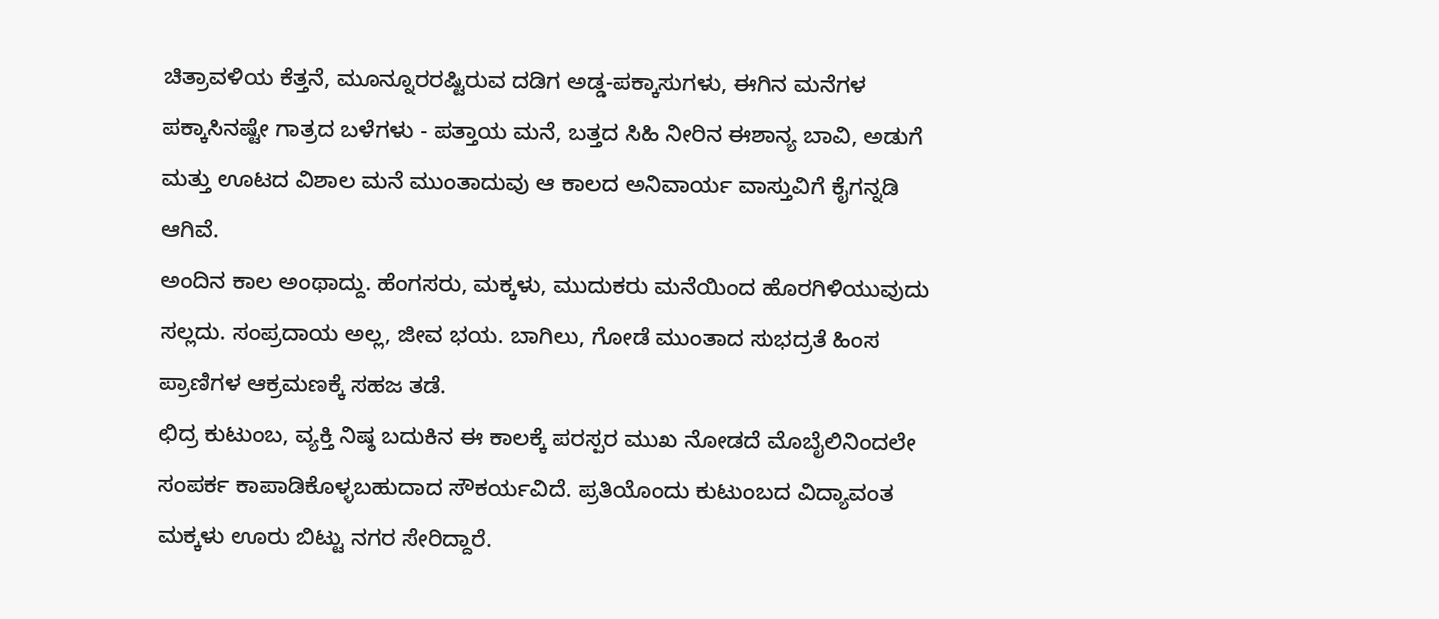ಚಿತ್ರಾವಳಿಯ ಕೆತ್ತನೆ, ಮೂನ್ನೂರರಷ್ಟಿರುವ ದಡಿಗ ಅಡ್ಡ-ಪಕ್ಕಾಸುಗಳು, ಈಗಿನ ಮನೆಗಳ ಪಕ್ಕಾಸಿನಷ್ಟೇ ಗಾತ್ರದ ಬಳೆಗಳು - ಪತ್ತಾಯ ಮನೆ, ಬತ್ತದ ಸಿಹಿ ನೀರಿನ ಈಶಾನ್ಯ ಬಾವಿ, ಅಡುಗೆ ಮತ್ತು ಊಟದ ವಿಶಾಲ ಮನೆ ಮುಂತಾದುವು ಆ ಕಾಲದ ಅನಿವಾರ್ಯ ವಾಸ್ತುವಿಗೆ ಕೈಗನ್ನಡಿ ಆಗಿವೆ.
ಅಂದಿನ ಕಾಲ ಅಂಥಾದ್ದು. ಹೆಂಗಸರು, ಮಕ್ಕಳು, ಮುದುಕರು ಮನೆಯಿಂದ ಹೊರಗಿಳಿಯುವುದು ಸಲ್ಲದು. ಸಂಪ್ರದಾಯ ಅಲ್ಲ, ಜೀವ ಭಯ. ಬಾಗಿಲು, ಗೋಡೆ ಮುಂತಾದ ಸುಭದ್ರತೆ ಹಿಂಸ ಪ್ರಾಣಿಗಳ ಆಕ್ರಮಣಕ್ಕೆ ಸಹಜ ತಡೆ.
ಛಿದ್ರ ಕುಟುಂಬ, ವ್ಯಕ್ತಿ ನಿಷ್ಠ ಬದುಕಿನ ಈ ಕಾಲಕ್ಕೆ ಪರಸ್ಪರ ಮುಖ ನೋಡದೆ ಮೊಬೈಲಿನಿಂದಲೇ ಸಂಪರ್ಕ ಕಾಪಾಡಿಕೊಳ್ಳಬಹುದಾದ ಸೌಕರ್ಯವಿದೆ. ಪ್ರತಿಯೊಂದು ಕುಟುಂಬದ ವಿದ್ಯಾವಂತ ಮಕ್ಕಳು ಊರು ಬಿಟ್ಟು ನಗರ ಸೇರಿದ್ದಾರೆ.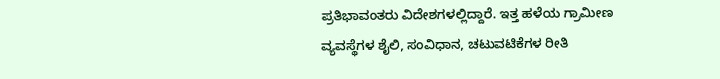ಪ್ರತಿಭಾವಂತರು ವಿದೇಶಗಳಲ್ಲಿದ್ದಾರೆ. ಇತ್ತ ಹಳೆಯ ಗ್ರಾಮೀಣ ವ್ಯವಸ್ಥೆಗಳ ಶೈಲಿ, ಸಂವಿಧಾನ, ಚಟುವಟಿಕೆಗಳ ರೀತಿ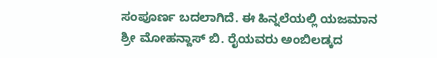ಸಂಪೂರ್ಣ ಬದಲಾಗಿದೆ. ಈ ಹಿನ್ನಲೆಯಲ್ಲಿ ಯಜಮಾನ ಶ್ರೀ ಮೋಹನ್ದಾಸ್ ಬಿ. ರೈಯವರು ಅಂಬಿಲಡ್ಕದ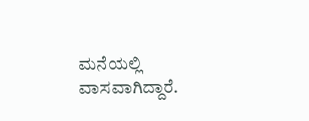ಮನೆಯಲ್ಲಿ ವಾಸವಾಗಿದ್ದಾರೆ.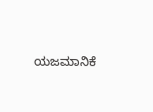ಯಜಮಾನಿಕೆ